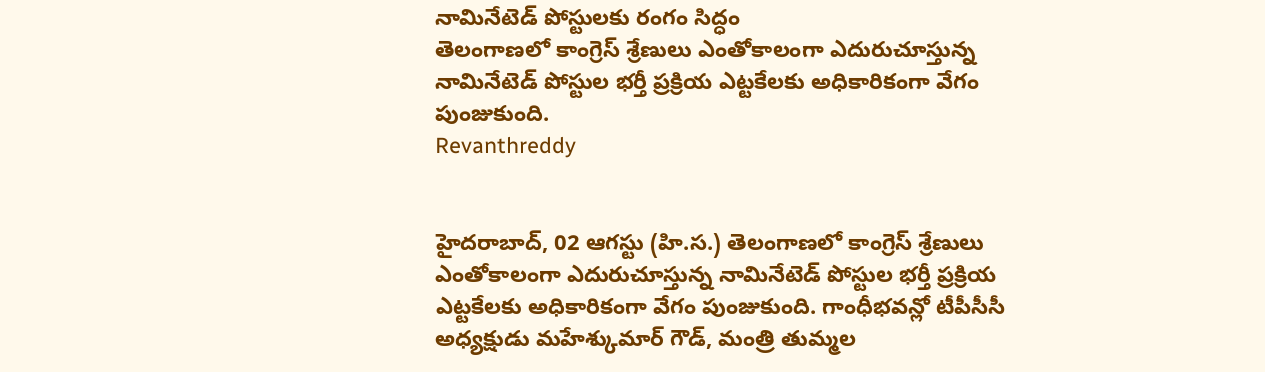నామినేటెడ్ పోస్టులకు రంగం సిద్ధం
తెలంగాణలో కాంగ్రెస్ శ్రేణులు ఎంతోకాలంగా ఎదురుచూస్తున్న నామినేటెడ్ పోస్టుల భర్తీ ప్రక్రియ ఎట్టకేలకు అధికారికంగా వేగం పుంజుకుంది.
Revanthreddy


హైదరాబాద్, 02 ఆగస్టు (హి.స.) తెలంగాణలో కాంగ్రెస్ శ్రేణులు ఎంతోకాలంగా ఎదురుచూస్తున్న నామినేటెడ్ పోస్టుల భర్తీ ప్రక్రియ ఎట్టకేలకు అధికారికంగా వేగం పుంజుకుంది. గాంధీభవన్లో టీపీసీసీ అధ్యక్షుడు మహేశ్కుమార్ గౌడ్, మంత్రి తుమ్మల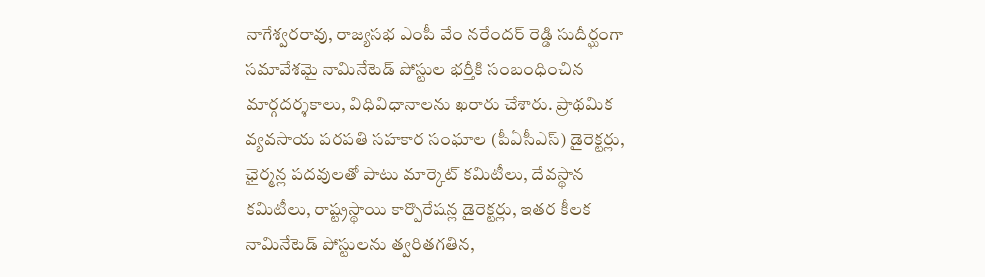నాగేశ్వరరావు, రాజ్యసభ ఎంపీ వేం నరేందర్ రెడ్డి సుదీర్ఘంగా సమావేశమై నామినేటెడ్ పోస్టుల భర్తీకి సంబంధించిన మార్గదర్శకాలు, విధివిధానాలను ఖరారు చేశారు. ప్రాథమిక వ్యవసాయ పరపతి సహకార సంఘాల (పీఏసీఎస్) డైరెక్టర్లు, ఛైర్మన్ల పదవులతో పాటు మార్కెట్ కమిటీలు, దేవస్థాన కమిటీలు, రాష్ట్రస్థాయి కార్పొరేషన్ల డైరెక్టర్లు, ఇతర కీలక నామినేటెడ్ పోస్టులను త్వరితగతిన,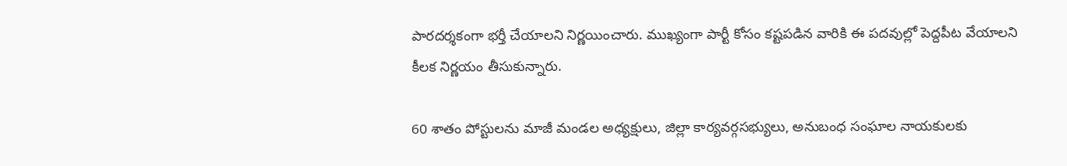పారదర్శకంగా భర్తీ చేయాలని నిర్ణయించారు. ముఖ్యంగా పార్టీ కోసం కష్టపడిన వారికి ఈ పదవుల్లో పెద్దపీట వేయాలని కీలక నిర్ణయం తీసుకున్నారు.

60 శాతం పోస్టులను మాజీ మండల అధ్యక్షులు, జిల్లా కార్యవర్గసభ్యులు, అనుబంధ సంఘాల నాయకులకు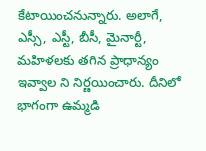కేటాయించనున్నారు. అలాగే, ఎస్సీ, ఎస్టీ, బీసీ, మైనార్టీ, మహిళలకు తగిన ప్రాధాన్యం ఇవ్వాల ని నిర్ణయించారు. దీనిలో భాగంగా ఉమ్మడి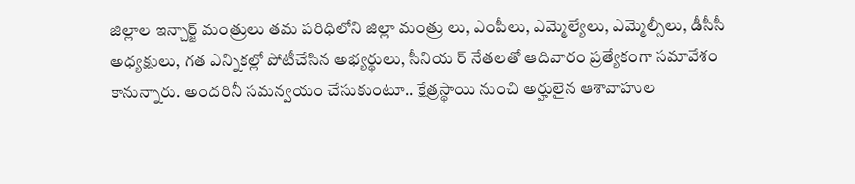జిల్లాల ఇన్చార్జ్ మంత్రులు తమ పరిధిలోని జిల్లా మంత్రు లు, ఎంపీలు, ఎమ్మెల్యేలు, ఎమ్మెల్సీలు, డీసీసీ అధ్యక్షులు, గత ఎన్నికల్లో పోటీచేసిన అభ్యర్థులు, సీనియ ర్ నేతలతో ఆదివారం ప్రత్యేకంగా సమావేశం కానున్నారు. అందరినీ సమన్వయం చేసుకుంటూ.. క్షేత్రస్థాయి నుంచి అర్హులైన ఆశావాహుల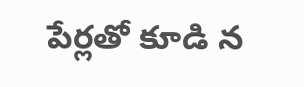పేర్లతో కూడి న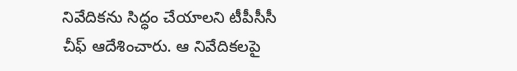నివేదికను సిద్ధం చేయాలని టీపీసీసీ చీఫ్ ఆదేశించారు. ఆ నివేదికలపై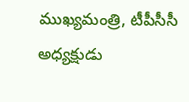ముఖ్యమంత్రి, టీపీసీసీ అధ్యక్షుడు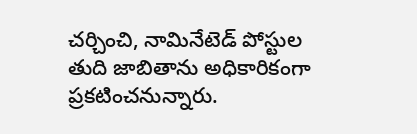చర్చించి, నామినేటెడ్ పోస్టుల తుది జాబితాను అధికారికంగా ప్రకటించనున్నారు.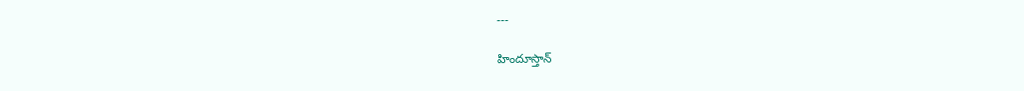---

హిందూస్తాన్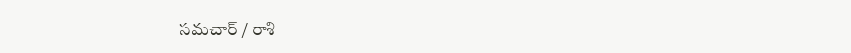సమచార్ / రాశి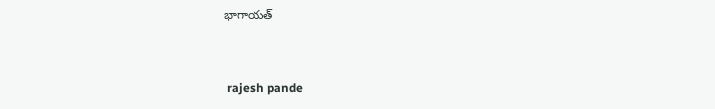భాగాయత్


 rajesh pande